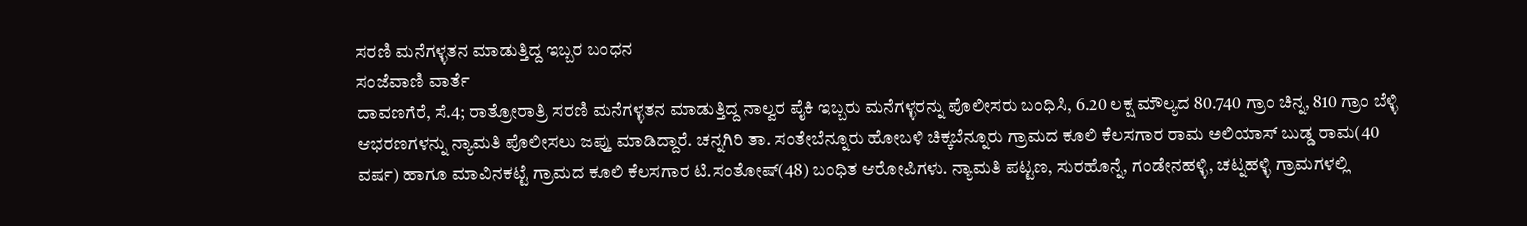ಸರಣಿ ಮನೆಗಳ್ಳತನ ಮಾಡುತ್ತಿದ್ದ ಇಬ್ಬರ ಬಂಧನ
ಸಂಜೆವಾಣಿ ವಾರ್ತೆ
ದಾವಣಗೆರೆ, ಸೆ.4; ರಾತ್ರೋರಾತ್ರಿ ಸರಣಿ ಮನೆಗಳ್ಳತನ ಮಾಡುತ್ತಿದ್ದ ನಾಲ್ವರ ಪೈಕಿ ಇಬ್ಬರು ಮನೆಗಳ್ಳರನ್ನು ಪೊಲೀಸರು ಬಂಧಿಸಿ, 6.20 ಲಕ್ಷ ಮೌಲ್ಯದ 80.740 ಗ್ರಾಂ ಚಿನ್ನ, 810 ಗ್ರಾಂ ಬೆಳ್ಳಿ ಆಭರಣಗಳನ್ನು ನ್ಯಾಮತಿ ಪೊಲೀಸಲು ಜಪ್ತು ಮಾಡಿದ್ದಾರೆ. ಚನ್ನಗಿರಿ ತಾ. ಸಂತೇಬೆನ್ನೂರು ಹೋಬಳಿ ಚಿಕ್ಕಬೆನ್ನೂರು ಗ್ರಾಮದ ಕೂಲಿ ಕೆಲಸಗಾರ ರಾಮ ಅಲಿಯಾಸ್ ಬುಡ್ಡ ರಾಮ(40 ವರ್ಷ) ಹಾಗೂ ಮಾವಿನಕಟ್ಟೆ ಗ್ರಾಮದ ಕೂಲಿ ಕೆಲಸಗಾರ ಟಿ.ಸಂತೋಷ್(48) ಬಂಧಿತ ಆರೋಪಿಗಳು. ನ್ಯಾಮತಿ ಪಟ್ಟಣ, ಸುರಹೊನ್ನೆ, ಗಂಡೇನಹಳ್ಳಿ, ಚಟ್ನಹಳ್ಳಿ ಗ್ರಾಮಗಳಲ್ಲಿ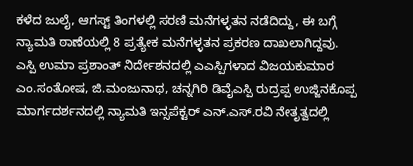ಕಳೆದ ಜುಲೈ, ಆಗಸ್ಟ್‌ ತಿಂಗಳಲ್ಲಿ ಸರಣಿ ಮನೆಗಳ್ಳತನ ನಡೆದಿದ್ದು, ಈ ಬಗ್ಗೆ ನ್ಯಾಮತಿ ಠಾಣೆಯಲ್ಲಿ 8 ಪ್ರತ್ಯೇಕ ಮನೆಗಳ್ಳತನ ಪ್ರಕರಣ ದಾಖಲಾಗಿದ್ದವು. ಎಸ್ಪಿ ಉಮಾ ಪ್ರಶಾಂತ್ ನಿರ್ದೇಶನದಲ್ಲಿ ಎಎಸ್ಪಿಗಳಾದ ವಿಜಯಕುಮಾರ ಎಂ.ಸಂತೋಷ, ಜಿ.ಮಂಜುನಾಥ, ಚನ್ನಗಿರಿ ಡಿವೈಎಸ್ಪಿ ರುದ್ರಪ್ಪ ಉಜ್ಜಿನಕೊಪ್ಪ ಮಾರ್ಗದರ್ಶನದಲ್ಲಿ ನ್ಯಾಮತಿ ಇನ್ಸಪೆಕ್ಟರ್ ಎನ್.ಎಸ್‌.ರವಿ ನೇತೃತ್ವದಲ್ಲಿ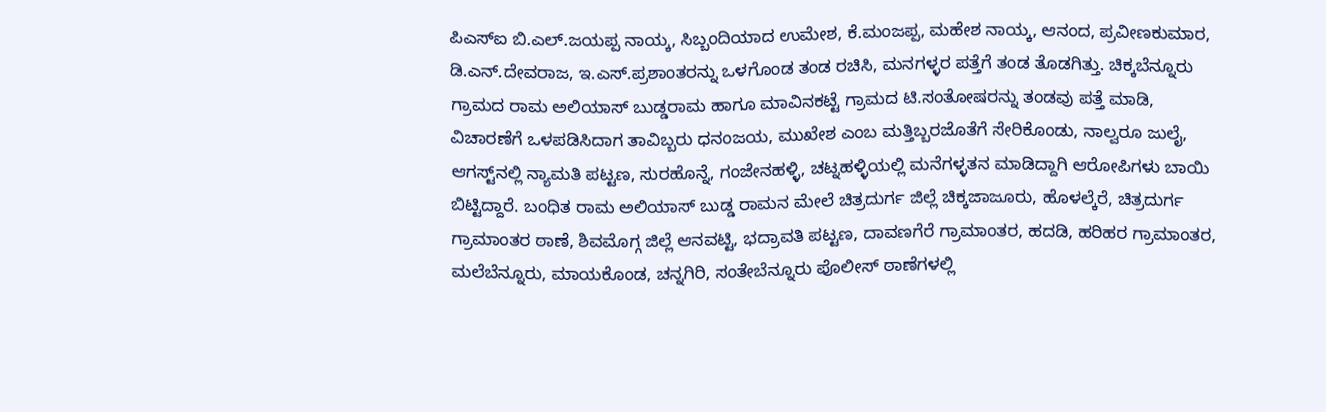ಪಿಎಸ್‌ಐ ಬಿ.ಎಲ್.ಜಯಪ್ಪ ನಾಯ್ಕ, ಸಿಬ್ಬಂದಿಯಾದ ಉಮೇಶ, ಕೆ.ಮಂಜಪ್ಪ, ಮಹೇಶ ನಾಯ್ಕ, ಆನಂದ, ಪ್ರವೀಣಕುಮಾರ, ಡಿ.ಎನ್.ದೇವರಾಜ, ಇ.ಎಸ್.ಪ್ರಶಾಂತರನ್ನು ಒಳಗೊಂಡ ತಂಡ ರಚಿಸಿ, ಮನಗಳ್ಳರ ಪತ್ತೆಗೆ ತಂಡ ತೊಡಗಿತ್ತು. ಚಿಕ್ಕಬೆನ್ನೂರು ಗ್ರಾಮದ ರಾಮ ಅಲಿಯಾಸ್ ಬುಡ್ಡರಾಮ ಹಾಗೂ ಮಾವಿನಕಟ್ಟೆ ಗ್ರಾಮದ ಟಿ.ಸಂತೋಷರನ್ನು ತಂಡವು ಪತ್ತೆ ಮಾಡಿ, ವಿಚಾರಣೆಗೆ ಒಳಪಡಿಸಿದಾಗ ತಾವಿಬ್ಬರು ಧನಂಜಯ, ಮುಖೇಶ ಎಂಬ ಮತ್ತಿಬ್ಬರಜೊತೆಗೆ ಸೇರಿಕೊಂಡು, ನಾಲ್ವರೂ ಜುಲೈ, ಆಗಸ್ಟ್‌ನಲ್ಲಿ ನ್ಯಾಮತಿ ಪಟ್ಟಣ, ಸುರಹೊನ್ನೆ, ಗಂಜೇನಹಳ್ಳಿ, ಚಟ್ನಹಳ್ಳಿಯಲ್ಲಿ ಮನೆಗಳ್ಳತನ ಮಾಡಿದ್ದಾಗಿ ಆರೋಪಿಗಳು ಬಾಯಿ ಬಿಟ್ಟಿದ್ದಾರೆ. ಬಂಧಿತ ರಾಮ ಅಲಿಯಾಸ್ ಬುಡ್ಡ ರಾಮನ ಮೇಲೆ ಚಿತ್ರದುರ್ಗ ಜಿಲ್ಲೆ ಚಿಕ್ಕಜಾಜೂರು, ಹೊಳಲ್ಕೆರೆ, ಚಿತ್ರದುರ್ಗ ಗ್ರಾಮಾಂತರ ಠಾಣೆ, ಶಿವಮೊಗ್ಗ ಜಿಲ್ಲೆ ಆನವಟ್ಟಿ, ಭದ್ರಾವತಿ ಪಟ್ಟಣ, ದಾವಣಗೆರೆ ಗ್ರಾಮಾಂತರ, ಹದಡಿ, ಹರಿಹರ ಗ್ರಾಮಾಂತರ, ಮಲೆಬೆನ್ನೂರು, ಮಾಯಕೊಂಡ, ಚನ್ನಗಿರಿ, ಸಂತೇಬೆನ್ನೂರು ಪೊಲೀಸ್ ಠಾಣೆಗಳಲ್ಲಿ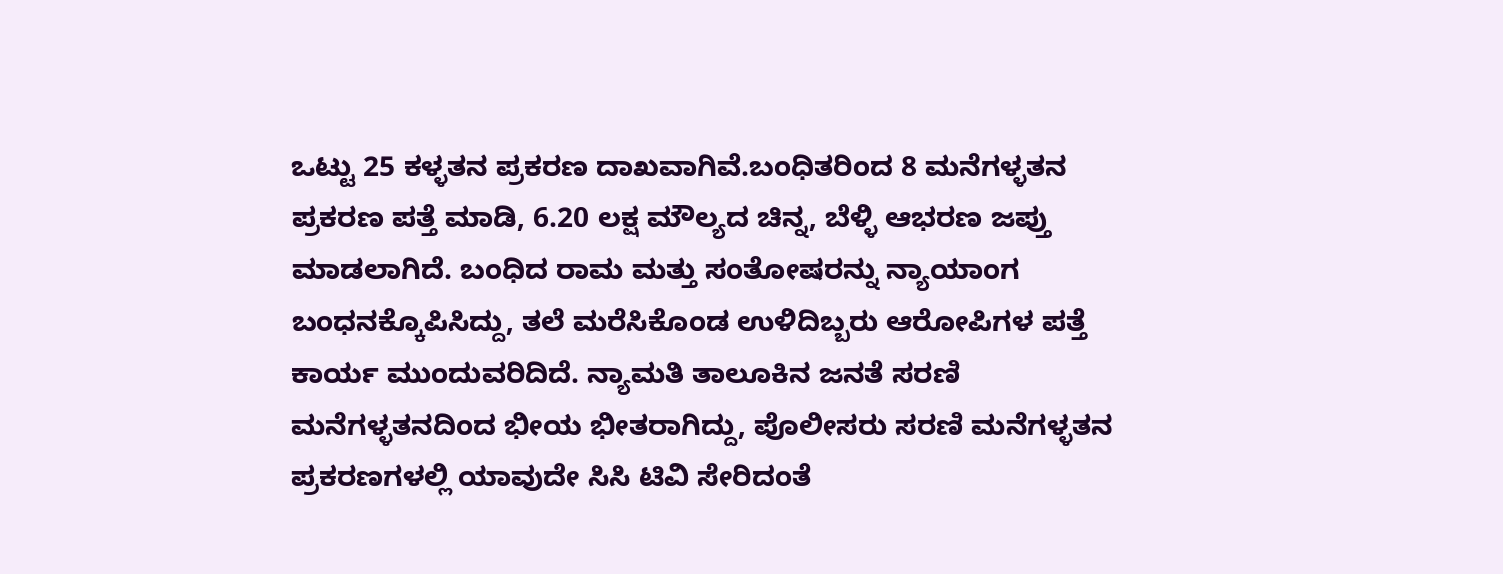ಒಟ್ಟು 25 ಕಳ್ಳತನ ಪ್ರಕರಣ ದಾಖವಾಗಿವೆ.ಬಂಧಿತರಿಂದ 8 ಮನೆಗಳ್ಳತನ ಪ್ರಕರಣ ಪತ್ತೆ ಮಾಡಿ, 6.20 ಲಕ್ಷ ಮೌಲ್ಯದ ಚಿನ್ನ, ಬೆಳ್ಳಿ ಆಭರಣ ಜಪ್ತು ಮಾಡಲಾಗಿದೆ. ಬಂಧಿದ ರಾಮ ಮತ್ತು ಸಂತೋಷರನ್ನು ನ್ಯಾಯಾಂಗ ಬಂಧನಕ್ಕೊಪಿಸಿದ್ದು, ತಲೆ ಮರೆಸಿಕೊಂಡ ಉಳಿದಿಬ್ಬರು ಆರೋಪಿಗಳ ಪತ್ತೆ ಕಾರ್ಯ ಮುಂದುವರಿದಿದೆ. ನ್ಯಾಮತಿ ತಾಲೂಕಿನ ಜನತೆ ಸರಣಿ ಮನೆಗಳ್ಳತನದಿಂದ ಭೀಯ ಭೀತರಾಗಿದ್ದು, ಪೊಲೀಸರು ಸರಣಿ ಮನೆಗಳ್ಳತನ ಪ್ರಕರಣಗಳಲ್ಲಿ ಯಾವುದೇ ಸಿಸಿ ಟಿವಿ ಸೇರಿದಂತೆ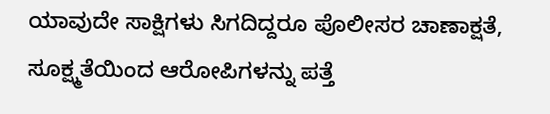ಯಾವುದೇ ಸಾಕ್ಷಿಗಳು ಸಿಗದಿದ್ದರೂ ಪೊಲೀಸರ ಚಾಣಾಕ್ಷತೆ, ಸೂಕ್ಷ್ಮತೆಯಿಂದ ಆರೋಪಿಗಳನ್ನು ಪತ್ತೆ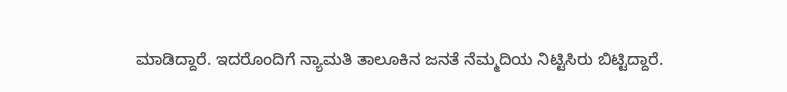ಮಾಡಿದ್ದಾರೆ. ಇದರೊಂದಿಗೆ ನ್ಯಾಮತಿ ತಾಲೂಕಿನ ಜನತೆ ನೆಮ್ಮದಿಯ ನಿಟ್ಟಿಸಿರು ಬಿಟ್ಟಿದ್ದಾರೆ.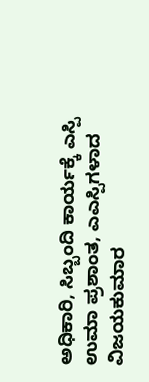ಅಧಿಕಾರಿ, ಸಿಬ್ಬಂದಿ ಕಾರ್ಯಕ್ಕೆ ಎಸ್ಪಿ ಉಮಾ ಪ್ರಶಾಂತ, ಎಎಸ್ಪಿಗಳಾದ ವಿಜಯಕುಮಾರ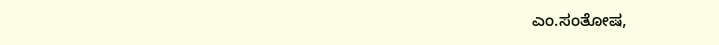ಎಂ.ಸಂತೋಷ,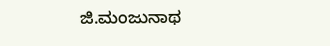ಜಿ.ಮಂಜುನಾಥ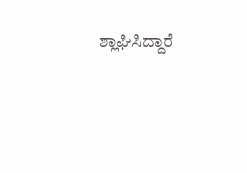ಶ್ಲಾಘಿಸಿದ್ದಾರೆ